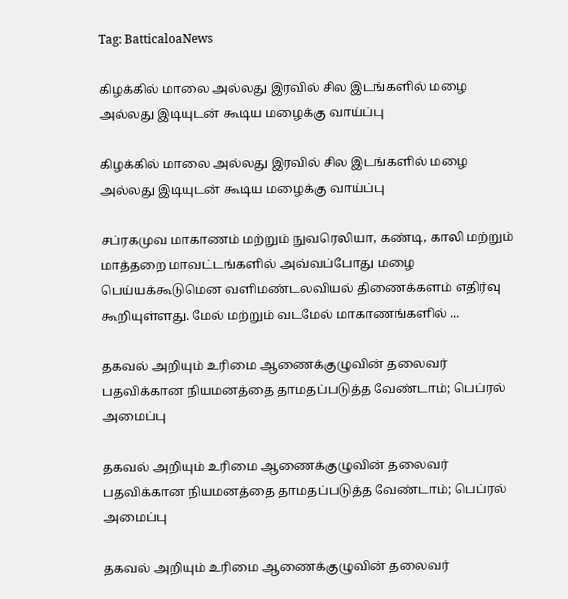Tag: BatticaloaNews

கிழக்கில் மாலை அல்லது இரவில் சில இடங்களில் மழை அல்லது இடியுடன் கூடிய மழைக்கு வாய்ப்பு

கிழக்கில் மாலை அல்லது இரவில் சில இடங்களில் மழை அல்லது இடியுடன் கூடிய மழைக்கு வாய்ப்பு

சப்ரகமுவ மாகாணம் மற்றும் நுவரெலியா, கண்டி, காலி மற்றும் மாத்தறை மாவட்டங்களில் அவ்வப்போது மழை பெய்யக்கூடுமென வளிமண்டலவியல் திணைக்களம் எதிர்வு கூறியுள்ளது. மேல் மற்றும் வடமேல் மாகாணங்களில் ...

தகவல் அறியும் உரிமை ஆணைக்குழுவின் தலைவர் பதவிக்கான நியமனத்தை தாமதப்படுத்த வேண்டாம்; பெப்ரல் அமைப்பு

தகவல் அறியும் உரிமை ஆணைக்குழுவின் தலைவர் பதவிக்கான நியமனத்தை தாமதப்படுத்த வேண்டாம்; பெப்ரல் அமைப்பு

தகவல் அறியும் உரிமை ஆணைக்குழுவின் தலைவர்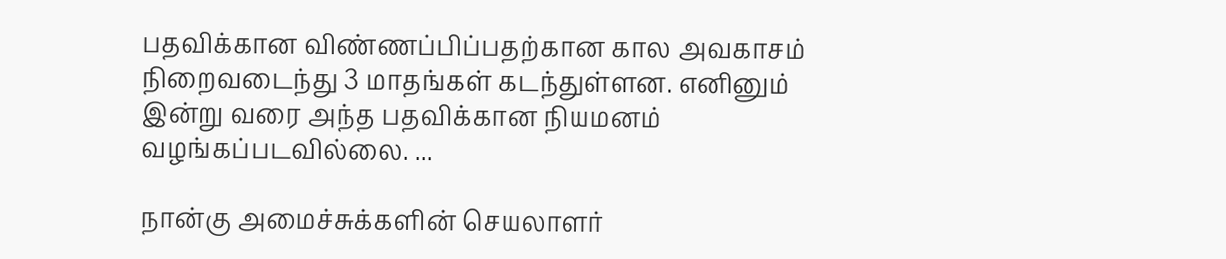பதவிக்கான விண்ணப்பிப்பதற்கான கால அவகாசம் நிறைவடைந்து 3 மாதங்கள் கடந்துள்ளன. எனினும் இன்று வரை அந்த பதவிக்கான நியமனம் வழங்கப்படவில்லை. ...

நான்கு அமைச்சுக்களின் செயலாளர்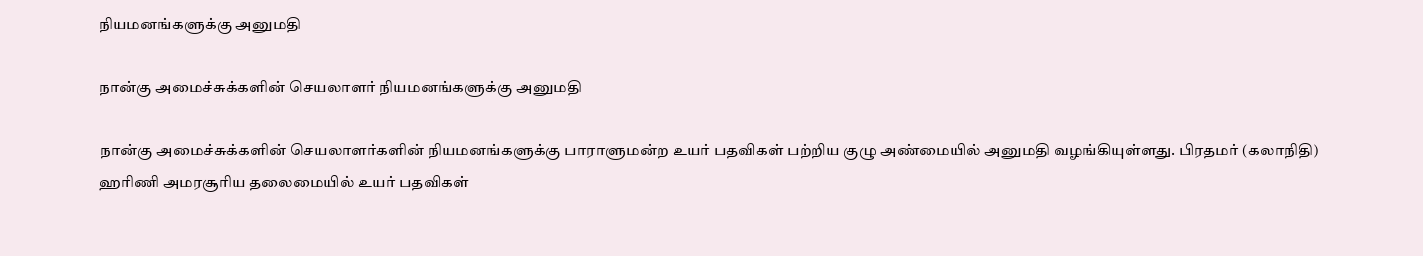நியமனங்களுக்கு அனுமதி

நான்கு அமைச்சுக்களின் செயலாளர் நியமனங்களுக்கு அனுமதி

நான்கு அமைச்சுக்களின் செயலாளர்களின் நியமனங்களுக்கு பாராளுமன்ற உயர் பதவிகள் பற்றிய குழு அண்மையில் அனுமதி வழங்கியுள்ளது. பிரதமர் (கலாநிதி) ஹரிணி அமரசூரிய தலைமையில் உயர் பதவிகள்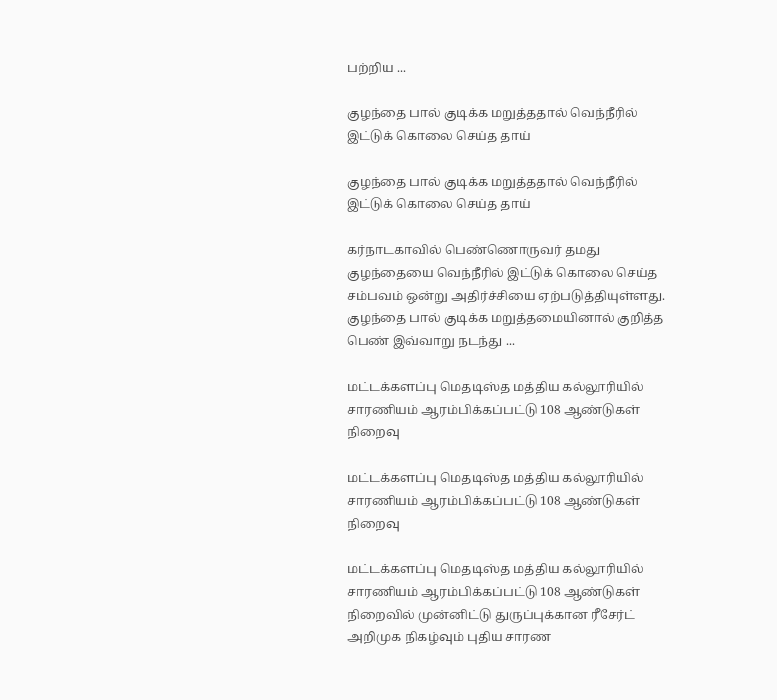பற்றிய ...

குழந்தை பால் குடிக்க மறுத்ததால் வெந்நீரில் இட்டுக் கொலை செய்த தாய்

குழந்தை பால் குடிக்க மறுத்ததால் வெந்நீரில் இட்டுக் கொலை செய்த தாய்

கர்நாடகாவில் பெண்ணொருவர் தமது குழந்தையை வெந்நீரில் இட்டுக் கொலை செய்த சம்பவம் ஒன்று அதிர்ச்சியை ஏற்படுத்தியுள்ளது. குழந்தை பால் குடிக்க மறுத்தமையினால் குறித்த பெண் இவ்வாறு நடந்து ...

மட்டக்களப்பு மெதடிஸ்த மத்திய கல்லூரியில் சாரணியம் ஆரம்பிக்கப்பட்டு 108 ஆண்டுகள் நிறைவு

மட்டக்களப்பு மெதடிஸ்த மத்திய கல்லூரியில் சாரணியம் ஆரம்பிக்கப்பட்டு 108 ஆண்டுகள் நிறைவு

மட்டக்களப்பு மெதடிஸ்த மத்திய கல்லூரியில் சாரணியம் ஆரம்பிக்கப்பட்டு 108 ஆண்டுகள் நிறைவில் முன்னிட்டு துருப்புக்கான ரீசேர்ட் அறிமுக நிகழ்வும் புதிய சாரண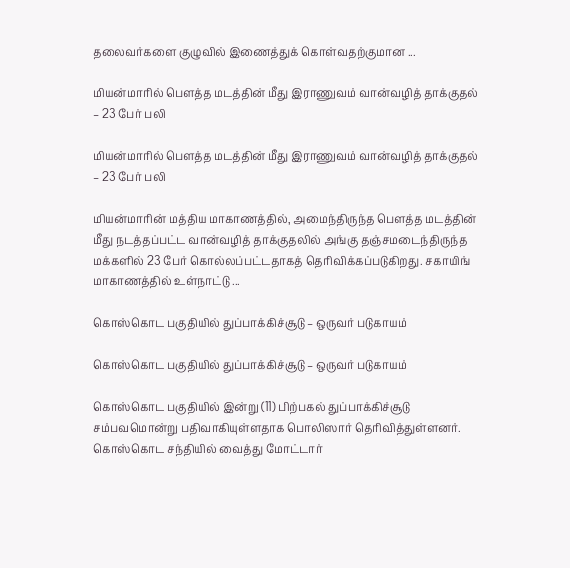தலைவர்களை குழுவில் இணைத்துக் கொள்வதற்குமான ...

மியன்மாரில் பௌத்த மடத்தின் மீது இராணுவம் வான்வழித் தாக்குதல் – 23 பேர் பலி

மியன்மாரில் பௌத்த மடத்தின் மீது இராணுவம் வான்வழித் தாக்குதல் – 23 பேர் பலி

மியன்மாரின் மத்திய மாகாணத்தில், அமைந்திருந்த பௌத்த மடத்தின் மீது நடத்தப்பட்ட வான்வழித் தாக்குதலில் அங்கு தஞ்சமடைந்திருந்த மக்களில் 23 பேர் கொல்லப்பட்டதாகத் தெரிவிக்கப்படுகிறது. சகாயிங் மாகாணத்தில் உள்நாட்டு ...

கொஸ்கொட பகுதியில் துப்பாக்கிச்சூடு – ஒருவர் படுகாயம்

கொஸ்கொட பகுதியில் துப்பாக்கிச்சூடு – ஒருவர் படுகாயம்

கொஸ்கொட பகுதியில் இன்று (11) பிற்பகல் துப்பாக்கிச்சூடு சம்பவமொன்று பதிவாகியுள்ளதாக பொலிஸார் தெரிவித்துள்ளனர். கொஸ்கொட சந்தியில் வைத்து மோட்டார்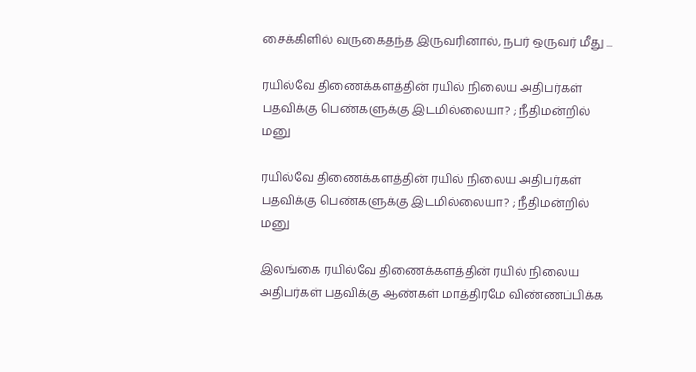சைக்கிளில் வருகைதந்த இருவரினால், நபர் ஒருவர் மீது ...

ரயில்வே திணைக்களத்தின் ரயில் நிலைய அதிபர்கள் பதவிக்கு பெண்களுக்கு இடமில்லையா? ; நீதிமன்றில் மனு

ரயில்வே திணைக்களத்தின் ரயில் நிலைய அதிபர்கள் பதவிக்கு பெண்களுக்கு இடமில்லையா? ; நீதிமன்றில் மனு

இலங்கை ரயில்வே திணைக்களத்தின் ரயில் நிலைய அதிபர்கள் பதவிக்கு ஆண்கள் மாத்திரமே விண்ணப்பிக்க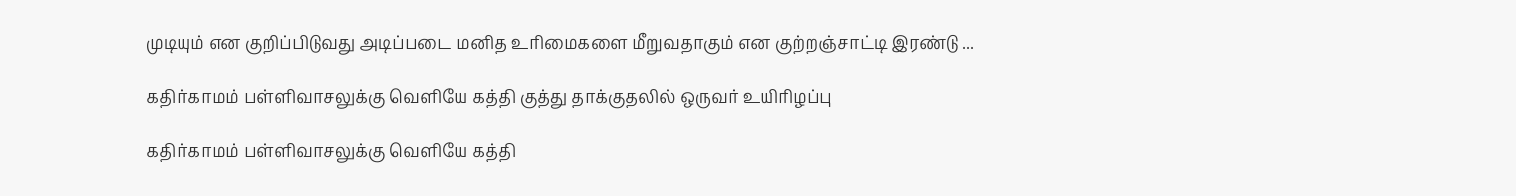முடியும் என குறிப்பிடுவது அடிப்படை மனித உரிமைகளை மீறுவதாகும் என குற்றஞ்சாட்டி இரண்டு ...

கதிர்காமம் பள்ளிவாசலுக்கு வெளியே கத்தி குத்து தாக்குதலில் ஒருவர் உயிரிழப்பு

கதிர்காமம் பள்ளிவாசலுக்கு வெளியே கத்தி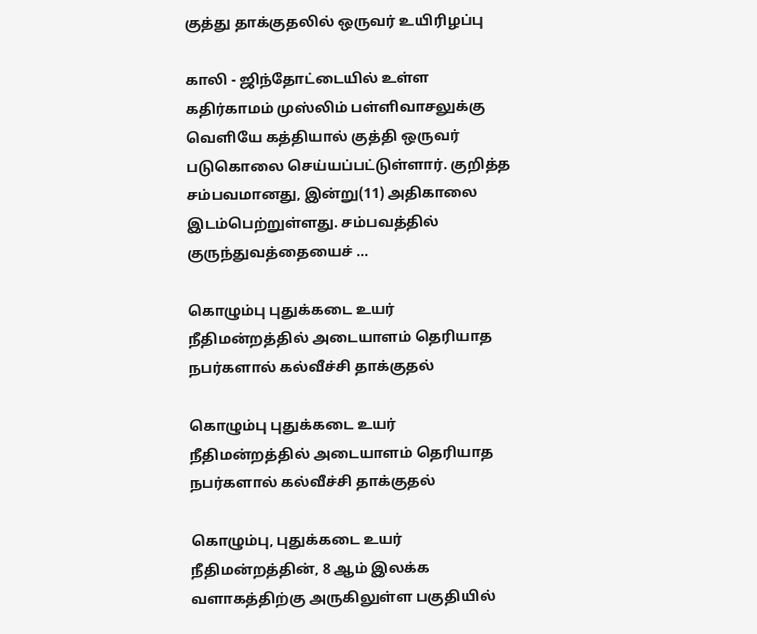குத்து தாக்குதலில் ஒருவர் உயிரிழப்பு

காலி - ஜிந்தோட்டையில் உள்ள கதிர்காமம் முஸ்லிம் பள்ளிவாசலுக்கு வெளியே கத்தியால் குத்தி ஒருவர் படுகொலை செய்யப்பட்டுள்ளார். குறித்த சம்பவமானது, இன்று(11) அதிகாலை இடம்பெற்றுள்ளது. சம்பவத்தில் குருந்துவத்தையைச் ...

கொழும்பு புதுக்கடை உயர் நீதிமன்றத்தில் அடையாளம் தெரியாத நபர்களால் கல்வீச்சி தாக்குதல்

கொழும்பு புதுக்கடை உயர் நீதிமன்றத்தில் அடையாளம் தெரியாத நபர்களால் கல்வீச்சி தாக்குதல்

கொழும்பு, புதுக்கடை உயர் நீதிமன்றத்தின், 8 ஆம் இலக்க வளாகத்திற்கு அருகிலுள்ள பகுதியில்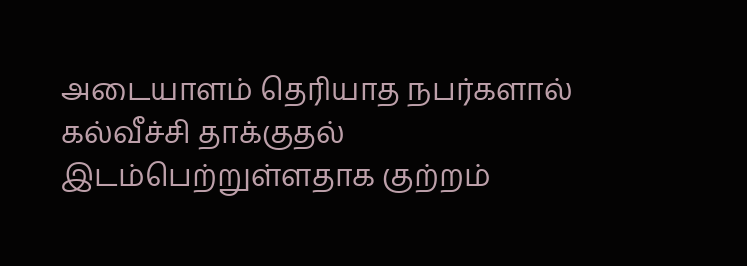அடையாளம் தெரியாத நபர்களால் கல்வீச்சி தாக்குதல் இடம்பெற்றுள்ளதாக குற்றம்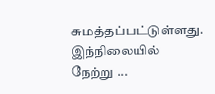சுமத்தப்பட்டுள்ளது. இந்நிலையில் நேற்று ...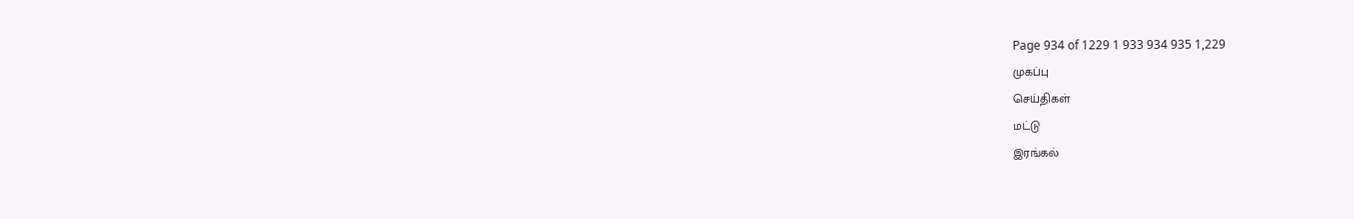Page 934 of 1229 1 933 934 935 1,229
முகப்பு
செய்திகள்
மட்டு
இரங்கல்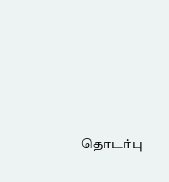தொடர்பு